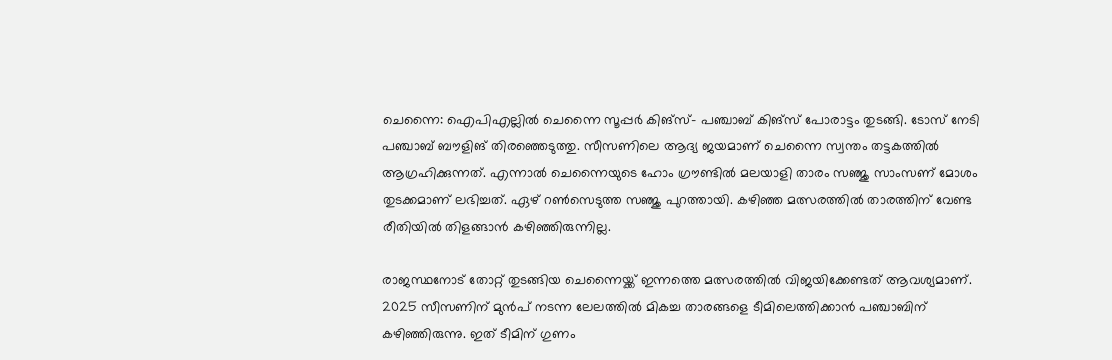ചെന്നൈ: ഐപിഎല്ലില്‍ ചെന്നൈ സൂപ്പര്‍ കിങ്‌സ്- പഞ്ചാബ് കിങ്‌സ് പോരാട്ടം തുടങ്ങി. ടോസ് നേടി പഞ്ചാബ് ബൗളിങ് തിരഞ്ഞെടുത്തു. സീസണിലെ ആദ്യ ജയമാണ് ചെന്നൈ സ്വന്തം തട്ടകത്തില്‍ ആഗ്രഹിക്കുന്നത്. എന്നാല്‍ ചെന്നൈയുടെ ഹോം ഗ്രൗണ്ടില്‍ മലയാളി താരം സഞ്ജു സാംസണ് മോശം തുടക്കമാണ് ലഭിച്ചത്. ഏഴ് റണ്‍സെടുത്ത സഞ്ജു പുറത്തായി. കഴിഞ്ഞ മത്സരത്തില്‍ താരത്തിന് വേണ്ട രീതിയില്‍ തിളങ്ങാന്‍ കഴിഞ്ഞിരുന്നില്ല.

രാജസ്ഥനോട് തോറ്റ് തുടങ്ങിയ ചെന്നൈയ്ക്ക് ഇന്നത്തെ മത്സരത്തില്‍ വിജയിക്കേണ്ടത് ആവശ്യമാണ്. 2025 സീസണിന് മുന്‍പ് നടന്ന ലേലത്തില്‍ മികച്ച താരങ്ങളെ ടീമിലെത്തിക്കാന്‍ പഞ്ചാബിന് കഴിഞ്ഞിരുന്നു. ഇത് ടീമിന് ഗുണം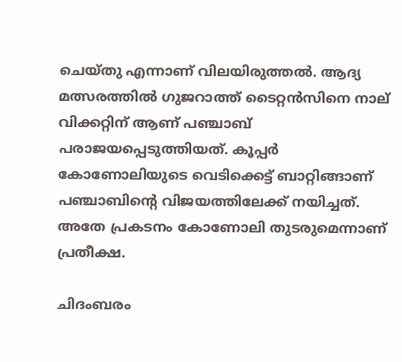ചെയ്തു എന്നാണ് വിലയിരുത്തല്‍. ആദ്യ മത്സരത്തില്‍ ഗുജറാത്ത് ടൈറ്റന്‍സിനെ നാല് വിക്കറ്റിന് ആണ് പഞ്ചാബ് പരാജയപ്പെടുത്തിയത്. കൂപ്പര്‍ കോണോലിയുടെ വെടിക്കെട്ട് ബാറ്റിങ്ങാണ് പഞ്ചാബിന്റെ വിജയത്തിലേക്ക് നയിച്ചത്. അതേ പ്രകടനം കോണോലി തുടരുമെന്നാണ് പ്രതീക്ഷ.

ചിദംബരം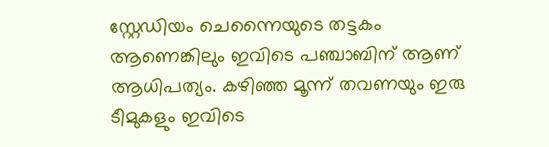സ്റ്റേഡിയം ചെന്നൈയുടെ തട്ടകം ആണെങ്കിലും ഇവിടെ പഞ്ചാബിന് ആണ് ആധിപത്യം. കഴിഞ്ഞ മൂന്ന് തവണയും ഇരു ടീമുകളും ഇവിടെ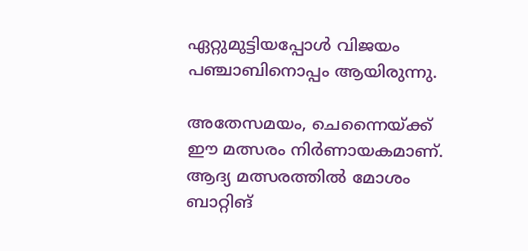ഏറ്റുമുട്ടിയപ്പോള്‍ വിജയം പഞ്ചാബിനൊപ്പം ആയിരുന്നു.

അതേസമയം, ചെന്നൈയ്ക്ക് ഈ മത്സരം നിര്‍ണായകമാണ്. ആദ്യ മത്സരത്തില്‍ മോശം ബാറ്റിങ്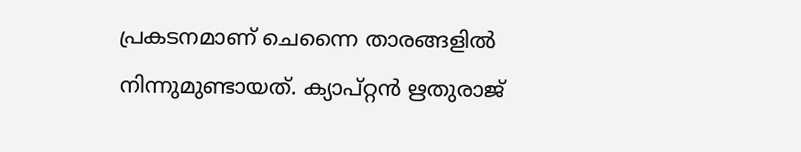പ്രകടനമാണ് ചെന്നൈ താരങ്ങളില്‍ നിന്നുമുണ്ടായത്. ക്യാപ്റ്റന്‍ ഋതുരാജ്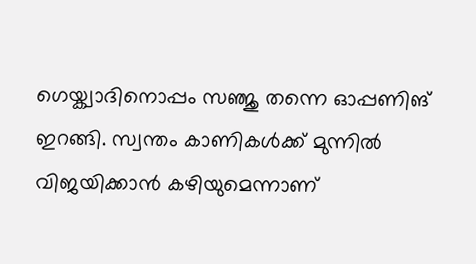ഗെയ്ക്വാദിനൊപ്പം സഞ്ജു തന്നെ ഓപ്പണിങ് ഇറങ്ങി. സ്വന്തം കാണികള്‍ക്ക് മുന്നില്‍ വിജയിക്കാന്‍ കഴിയുമെന്നാണ്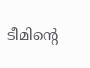ടീമിന്റെ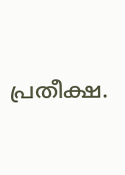പ്രതീക്ഷ.